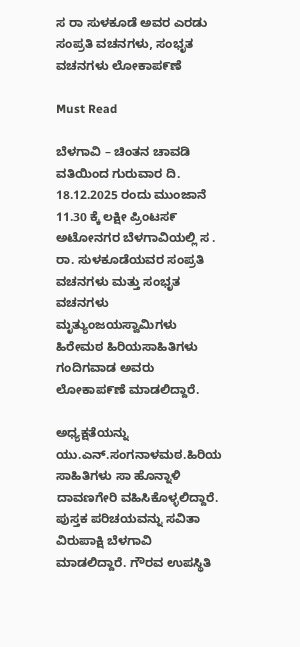ಸ ರಾ ಸುಳಕೂಡೆ ಅವರ ಎರಡು ಸಂಪ್ರತಿ ವಚನಗಳು, ಸಂಭೃತ ವಚನಗಳು ಲೋಕಾಪ೯ಣೆ

Must Read

ಬೆಳಗಾವಿ – ಚಿಂತನ ಚಾವಡಿ ವತಿಯಿಂದ ಗುರುವಾರ ದಿ. 18.12.2025 ರಂದು ಮುಂಜಾನೆ 11.30 ಕ್ಕೆ ಲಕ್ಷೀ ಪ್ರಿಂಟಸ೯ ಅಟೋನಗರ ಬೆಳಗಾವಿಯಲ್ಲಿ ಸ . ರಾ. ಸುಳಕೂಡೆಯವರ ಸಂಪ್ರತಿ ವಚನಗಳು ಮತ್ತು ಸಂಭೃತ ವಚನಗಳು ಮೃತ್ಯುಂಜಯಸ್ವಾಮಿಗಳು ಹಿರೇಮಠ ಹಿರಿಯಸಾಹಿತಿಗಳು ಗಂದಿಗವಾಡ ಅವರು ಲೋಕಾಪ೯ಣೆ ಮಾಡಲಿದ್ದಾರೆ.

ಅಧ್ಯಕ್ಷತೆಯನ್ನು ಯು.ಎನ್.ಸಂಗನಾಳಮಠ.ಹಿರಿಯ ಸಾಹಿತಿಗಳು ಸಾ ಹೊನ್ನಾಳಿ ದಾವಣಗೇರಿ ವಹಿಸಿಕೊಳ್ಳಲಿದ್ದಾರೆ. ಪುಸ್ತಕ ಪರಿಚಯವನ್ನು ಸವಿತಾ ವಿರುಪಾಕ್ಷಿ ಬೆಳಗಾವಿ ಮಾಡಲಿದ್ದಾರೆ. ಗೌರವ ಉಪಸ್ಥಿತಿ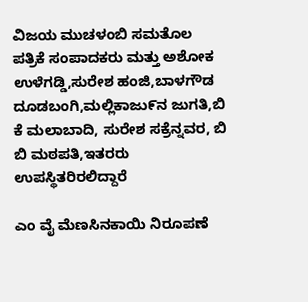ವಿಜಯ ಮುಚಳಂಬಿ ಸಮತೊಲ ಪತ್ರಿಕೆ ಸಂಪಾದಕರು ಮತ್ತು ಅಶೋಕ ಉಳೆಗಡ್ಡಿ,ಸುರೇಶ ಹಂಜಿ,ಬಾಳಗೌಡ ದೂಡಬಂಗಿ,ಮಲ್ಲಿಕಾಜು೯ನ ಜುಗತಿ,ಬಿ ಕೆ ಮಲಾಬಾದಿ, ಸುರೇಶ ಸಕ್ರೆನ್ನವರ, ಬಿ ಬಿ ಮಠಪತಿ,ಇತರರು ಉಪಸ್ಥಿತರಿರಲಿದ್ದಾರೆ

ಎಂ ವೈ ಮೆಣಸಿನಕಾಯಿ ನಿರೂಪಣೆ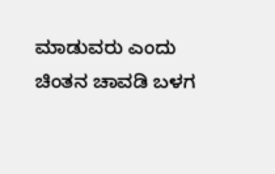ಮಾಡುವರು ಎಂದು ಚಿಂತನ ಚಾವಡಿ ಬಳಗ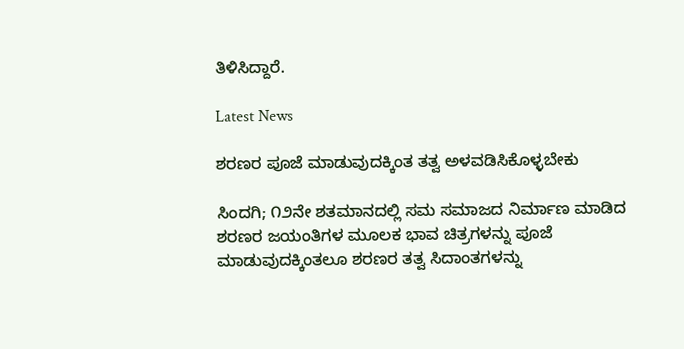ತಿಳಿಸಿದ್ದಾರೆ.

Latest News

ಶರಣರ ಪೂಜೆ ಮಾಡುವುದಕ್ಕಿಂತ ತತ್ವ ಅಳವಡಿಸಿಕೊಳ್ಳಬೇಕು

ಸಿಂದಗಿ; ೧೨ನೇ ಶತಮಾನದಲ್ಲಿ ಸಮ ಸಮಾಜದ ನಿರ್ಮಾಣ ಮಾಡಿದ ಶರಣರ ಜಯಂತಿಗಳ ಮೂಲಕ ಭಾವ ಚಿತ್ರಗಳನ್ನು ಪೂಜೆ ಮಾಡುವುದಕ್ಕಿಂತಲೂ ಶರಣರ ತತ್ವ ಸಿದಾಂತಗಳನ್ನು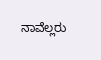ನಾವೆಲ್ಲರು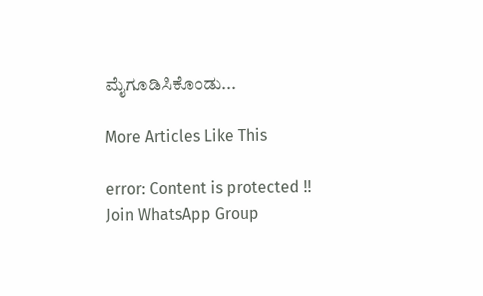ಮೈಗೂಡಿಸಿಕೊಂಡು...

More Articles Like This

error: Content is protected !!
Join WhatsApp Group